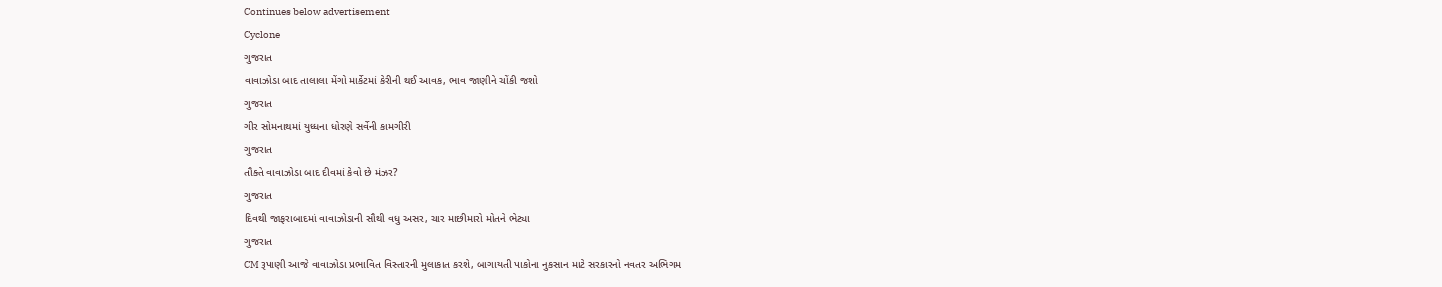Continues below advertisement
Cyclone
ગુજરાત
વાવાઝોડા બાદ તાલાલા મેંગો માર્કેટમાં કેરીની થઈ આવક, ભાવ જાણીને ચોંકી જશો
ગુજરાત
ગીર સોમનાથમાં યુધ્ધના ધોરણે સર્વેની કામગીરી
ગુજરાત
તૌક્તે વાવાઝોડા બાદ દીવમાં કેવો છે મંઝર?
ગુજરાત
દિવથી જાફરાબાદમાં વાવાઝોડાની સૌથી વધુ અસર, ચાર માછીમારો મોતને ભેટ્યા
ગુજરાત
CM રૂપાણી આજે વાવાઝોડા પ્રભાવિત વિસ્તારની મુલાકાત કરશે, બાગાયતી પાકોના નુકસાન માટે સરકારનો નવતર અભિગમ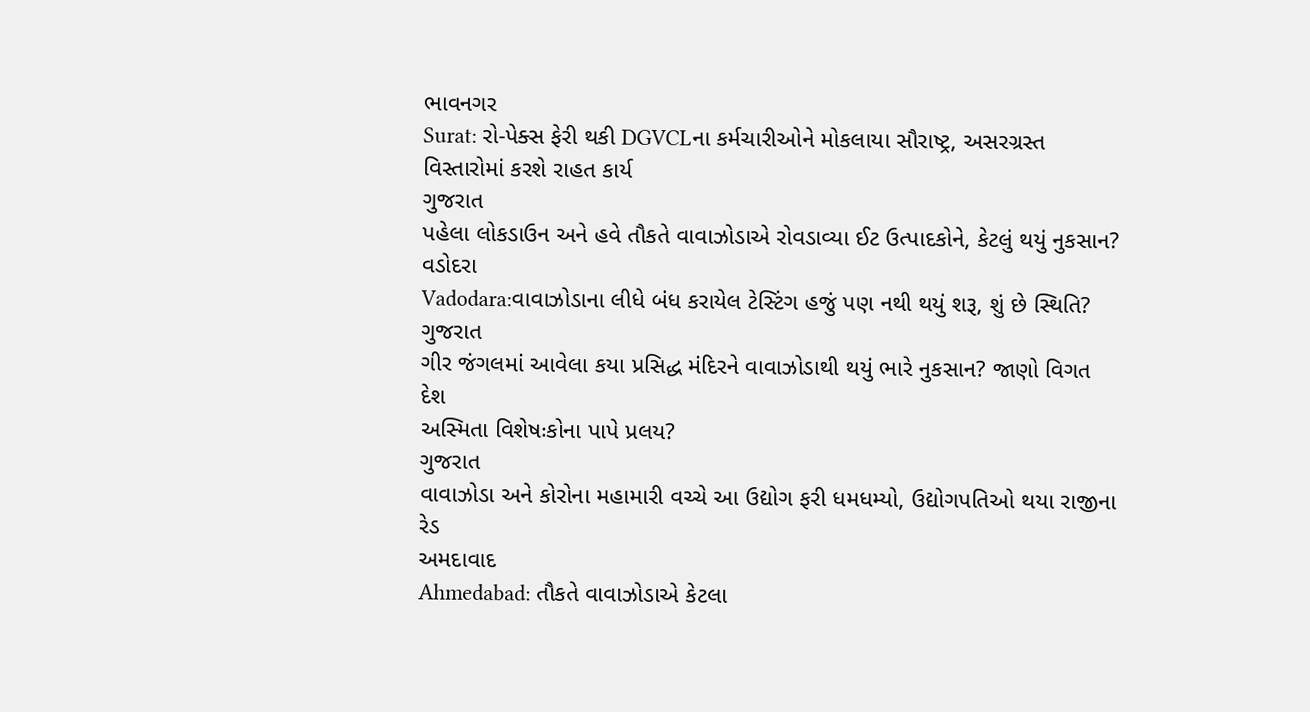ભાવનગર
Surat: રો-પેક્સ ફેરી થકી DGVCLના કર્મચારીઓને મોકલાયા સૌરાષ્ટ્ર, અસરગ્રસ્ત વિસ્તારોમાં કરશે રાહત કાર્ય
ગુજરાત
પહેલા લોકડાઉન અને હવે તૌકતે વાવાઝોડાએ રોવડાવ્યા ઈટ ઉત્પાદકોને, કેટલું થયું નુકસાન?
વડોદરા
Vadodara:વાવાઝોડાના લીધે બંધ કરાયેલ ટેસ્ટિંગ હજું પણ નથી થયું શરૂ, શું છે સ્થિતિ?
ગુજરાત
ગીર જંગલમાં આવેલા કયા પ્રસિદ્ધ મંદિરને વાવાઝોડાથી થયું ભારે નુકસાન? જાણો વિગત
દેશ
અસ્મિતા વિશેષઃકોના પાપે પ્રલય?
ગુજરાત
વાવાઝોડા અને કોરોના મહામારી વચ્ચે આ ઉદ્યોગ ફરી ધમધમ્યો, ઉદ્યોગપતિઓ થયા રાજીના રેડ
અમદાવાદ
Ahmedabad: તૌકતે વાવાઝોડાએ કેટલા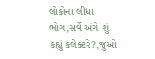લોકોના લીધા ભોગ,સર્વે અંગે શું કહ્યું કલેક્ટરે?,જુઓ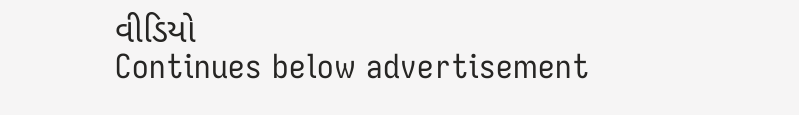વીડિયો
Continues below advertisement